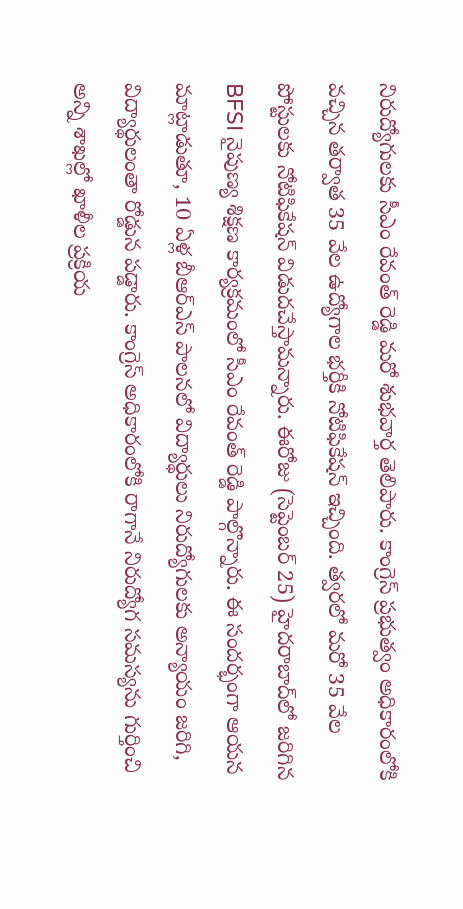నిరుద్యోగులకు సీఎం రేవంత్ రెడ్డి మరో శుభవార్త తెలిపారు. కాంగ్రెస్ ప్రభుత్వం అధికారంలోకి వచ్చిన తర్వాత 35 వేల ఉద్యోగాల భర్తీకి నోటిఫికేషన్ ఇచ్చింది. త్వరలో మరో 35 వేల పోస్టులకు నోటిఫికేషన్ విడుదచేస్తామన్నారు. ఈరోజు (సెప్టెంబర్ 25) హైదరాబాద్‌లో జరిగిన BFSI నైపుణ్య శిక్షణ కార్యక్రమంలో సీఎం రేవంత్ రెడ్డి పాల్గొన్నారు. ఈ సందర్భంగా ఆయన మాట్లాడుతూ, 10 ఏళ్ల బీఆర్‌ఎస్‌ పాలనలో విద్యార్థులు నిరుద్యోగులకు అన్యాయం జరిగి, విద్యార్థులంతా రోడ్డున పడ్డారు. కాంగ్రెస్ అధికారంలోకి రాగానే నిరుద్యోగ సమస్యను గుర్తించి అన్ని శాఖల్లో ఖాళీల ప్రక్రియ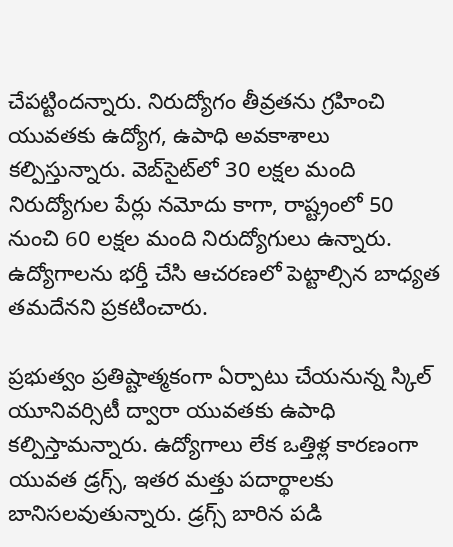చేపట్టిందన్నారు. నిరుద్యోగం తీవ్రతను గ్రహించి యువతకు ఉద్యోగ, ఉపాధి అవకాశాలు కల్పిస్తున్నారు. వెబ్‌సైట్‌లో 30 లక్షల మంది నిరుద్యోగుల పేర్లు నమోదు కాగా, రాష్ట్రంలో 50 నుంచి 60 లక్షల మంది నిరుద్యోగులు ఉన్నారు. ఉద్యోగాలను భర్తీ చేసి ఆచరణలో పెట్టాల్సిన బాధ్యత తమదేనని ప్రకటించారు.

ప్రభుత్వం ప్రతిష్టాత్మకంగా ఏర్పాటు చేయనున్న స్కిల్ యూనివర్సిటీ ద్వారా యువతకు ఉపాధి కల్పిస్తామన్నారు. ఉద్యోగాలు లేక ఒత్తిళ్ల కారణంగా యువత డ్రగ్స్, ఇతర మత్తు పదార్థాలకు బానిసలవుతున్నారు. డ్రగ్స్ బారిన పడి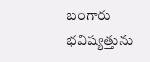బంగారు భవిష్యత్తును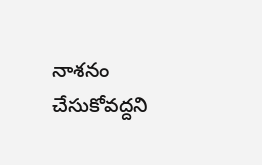నాశనం చేసుకోవద్దని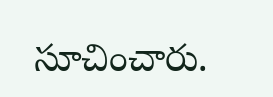సూచించారు.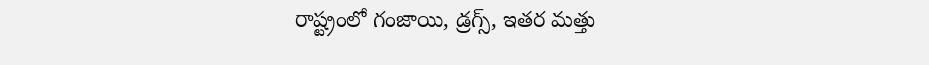రాష్ట్రంలో గంజాయి, డ్రగ్స్‌, ఇతర మత్తు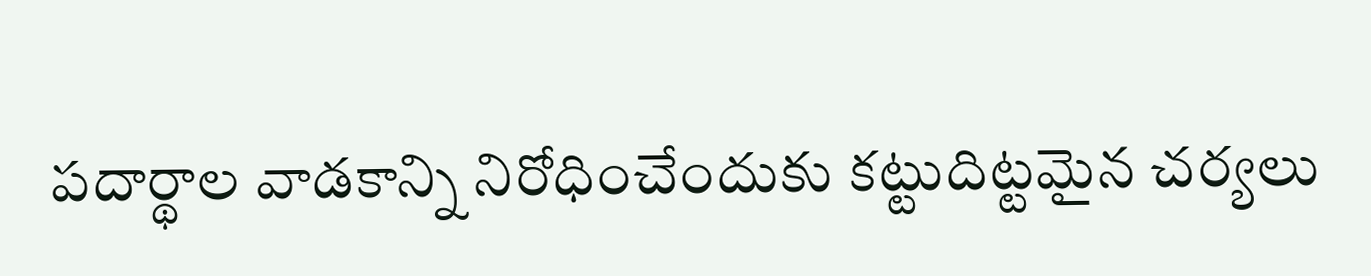పదార్థాల వాడకాన్ని నిరోధించేందుకు కట్టుదిట్టమైన చర్యలు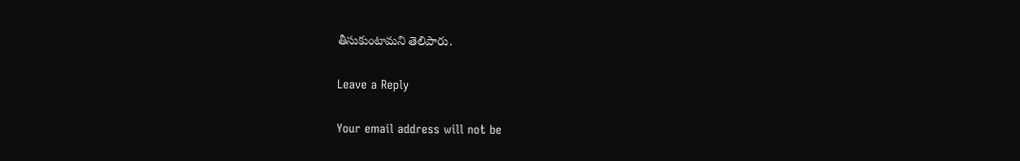తీసుకుంటామని తెలిపారు.

Leave a Reply

Your email address will not be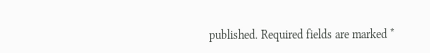published. Required fields are marked *